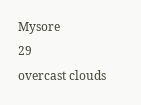Mysore
29
overcast clouds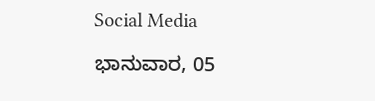Social Media

ಭಾನುವಾರ, 05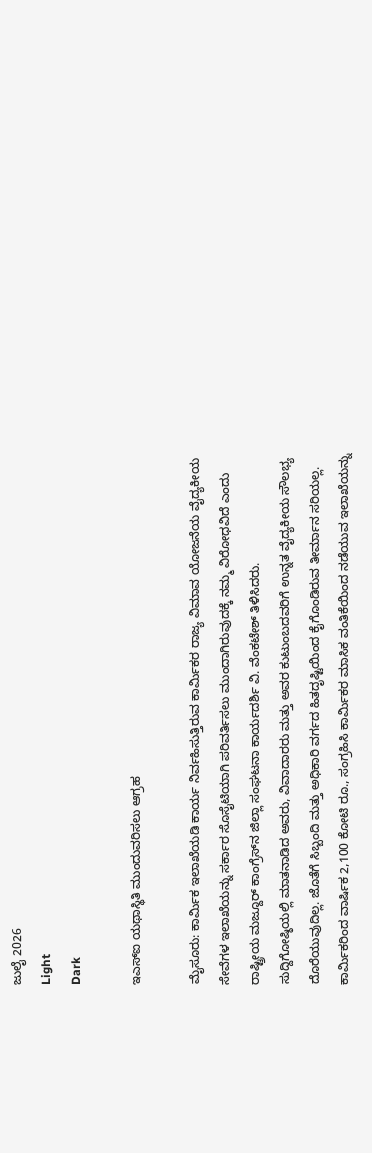ಜುಲೈ 2026
Light
Dark

ಇಎಸ್‌ಐ ಯಥಾಸ್ಥಿತಿ ಮುಂದುವರಿಸಲು ಆಗ್ರಹ

ಮೈಸೂರು: ಕಾರ್ಮಿಕ ಇಲಾಖೆಯಡಿ ಕಾರ್ಯ ನಿರ್ವಹಿಸುತ್ತಿರುವ ಕಾರ್ಮಿಕರ ರಾಜ್ಯ ವಿಮಾವ ಯೋಜನೆಯ ವೈದ್ಯಕೀಯ ಸೇವೆಗಳ ಇಲಾಖೆಯನ್ನು ಸರ್ಕಾರ ಸೊಸೈಟಿಯಾಗಿ ಪರಿವರ್ತಿಸಲು ಮುಂದಾಗಿರುವುದಕ್ಕೆ ನಮ್ಮ ವಿರೋಧವಿದೆ ಎಂದು ರಾಷ್ಟ್ರೀಯ ಮಜ್ದೂರ್ ಕಾಂಗ್ರೆಸ್‌ನ ಜಿಲ್ಲಾ ಸಂಘಟನಾ ಕಾರ್ಯದರ್ಶಿ ವಿ. ವೆಂಕಟೇಶ್ ತಿಳಿಸಿದರು.
ಸುದ್ದಿಗೋಷ್ಠಿಯಲ್ಲಿ ಮಾತನಾಡಿದ ಅವರು, ವಿವಾದಾರರು ಮತ್ತು ಅವರ ಕುಟುಂಬದವರಿಗೆ ಉನ್ನತ ವೈದ್ಯಕೀಯ ಸೌಲಭ್ಯ ದೊರೆಯುವುದಿಲ್ಲ. ಜೊತೆಗೆ ಸಿಬ್ಬಂದಿ ಮತ್ತು ಅಧಿಕಾರಿ ವರ್ಗದ ಹಿತದೃಷ್ಟಿಯಿಂದ ಕೈಗೊಂಡಿರುವ ತೀರ್ಮಾನ ಸರಿಯಲ್ಲ. ಕಾರ್ಮಿಕರಿಂದ ವಾರ್ಷಿಕ 2,100 ಕೋಟಿ ರೂ., ಸಂಗ್ರಹಿಸಿ ಕಾರ್ಮಿಕರ ಮಾಸಿಕ ವಂತಿಕೆಯಿಂದ ನಡೆಯುವ ಇಲಾಖೆಯನ್ನು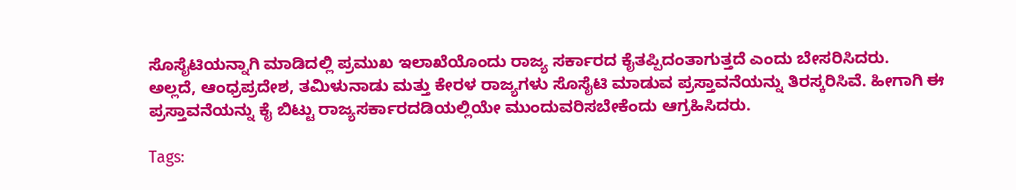ಸೊಸೈಟಿಯನ್ನಾಗಿ ಮಾಡಿದಲ್ಲಿ ಪ್ರಮುಖ ಇಲಾಖೆಯೊಂದು ರಾಜ್ಯ ಸರ್ಕಾರದ ಕೈತಪ್ಪಿದಂತಾಗುತ್ತದೆ ಎಂದು ಬೇಸರಿಸಿದರು.
ಅಲ್ಲದೆ, ಆಂಧ್ರಪ್ರದೇಶ, ತಮಿಳುನಾಡು ಮತ್ತು ಕೇರಳ ರಾಜ್ಯಗಳು ಸೊಸೈಟಿ ಮಾಡುವ ಪ್ರಸ್ತಾವನೆಯನ್ನು ತಿರಸ್ಕರಿಸಿವೆ. ಹೀಗಾಗಿ ಈ ಪ್ರಸ್ತಾವನೆಯನ್ನು ಕೈ ಬಿಟ್ಟು ರಾಜ್ಯಸರ್ಕಾರದಡಿಯಲ್ಲಿಯೇ ಮುಂದುವರಿಸಬೇಕೆಂದು ಆಗ್ರಹಿಸಿದರು.

Tags: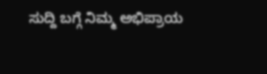ಸುದ್ದಿ ಬಗ್ಗೆ ನಿಮ್ಮ ಅಭಿಪ್ರಾಯ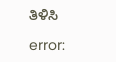ತಿಳಿಸಿ

error: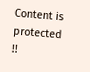Content is protected !!